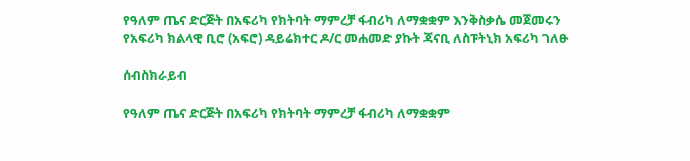የዓለም ጤና ድርጅት በአፍሪካ የክትባት ማምረቻ ፋብሪካ ለማቋቋም እንቅስቃሴ መጀመሩን የአፍሪካ ክልላዊ ቢሮ (አፍሮ) ዳይሬክተር ዶ/ር መሐመድ ያኩት ጃናቢ ለስፑትኒክ አፍሪካ ገለፁ

ሰብስክራይብ

የዓለም ጤና ድርጅት በአፍሪካ የክትባት ማምረቻ ፋብሪካ ለማቋቋም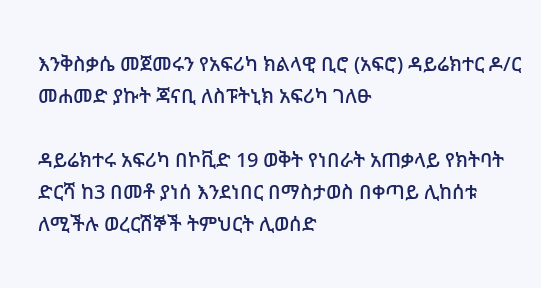እንቅስቃሴ መጀመሩን የአፍሪካ ክልላዊ ቢሮ (አፍሮ) ዳይሬክተር ዶ/ር መሐመድ ያኩት ጃናቢ ለስፑትኒክ አፍሪካ ገለፁ

ዳይሬክተሩ አፍሪካ በኮቪድ 19 ወቅት የነበራት አጠቃላይ የክትባት ድርሻ ከ3 በመቶ ያነሰ እንደነበር በማስታወስ በቀጣይ ሊከሰቱ ለሚችሉ ወረርሽኞች ትምህርት ሊወሰድ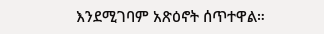እንደሚገባም አጽዕኖት ሰጥተዋል።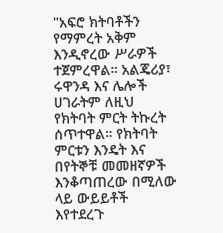"አፍሮ ክትባቶችን የማምረት አቅም እንዲኖረው ሥራዎች ተጀምረዋል። አልጄሪያ፣ ሩዋንዳ እና ሌሎች ሀገራትም ለዚህ የክትባት ምርት ትኩረት ሰጥተዋል። የክትባት ምርቱን እንዴት እና በየትኞቹ መመዘኛዎች እንቆጣጠረው በሚለው ላይ ውይይቶች እየተደረጉ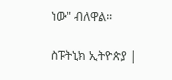ነው" ብለዋል።

ስፑትኒክ ኢትዮጵያ |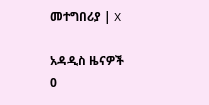መተግበሪያ | X

አዳዲስ ዜናዎች
0